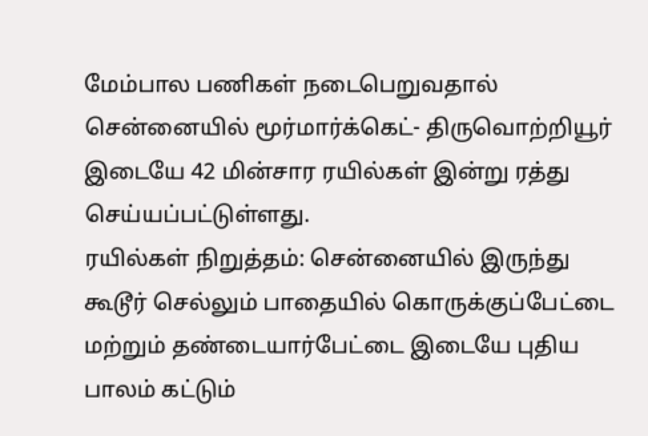மேம்பால பணிகள் நடைபெறுவதால் சென்னையில் மூர்மார்க்கெட்- திருவொற்றியூர் இடையே 42 மின்சார ரயில்கள் இன்று ரத்து செய்யப்பட்டுள்ளது.
ரயில்கள் நிறுத்தம்: சென்னையில் இருந்து கூடூர் செல்லும் பாதையில் கொருக்குப்பேட்டை மற்றும் தண்டையார்பேட்டை இடையே புதிய பாலம் கட்டும்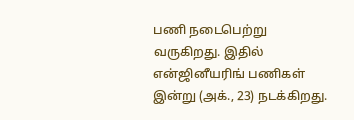பணி நடைபெற்று வருகிறது. இதில் என்ஜினீயரிங் பணிகள் இன்று (அக்., 23) நடக்கிறது.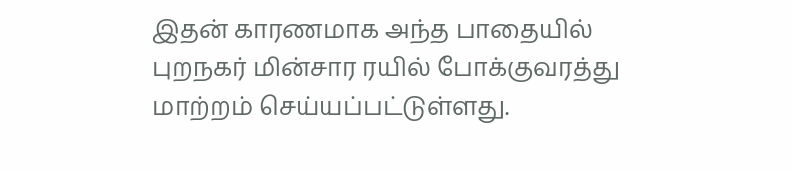இதன் காரணமாக அந்த பாதையில் புறநகர் மின்சார ரயில் போக்குவரத்து மாற்றம் செய்யப்பட்டுள்ளது.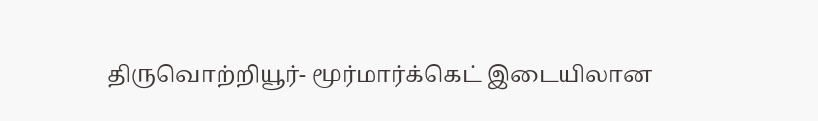திருவொற்றியூர்- மூர்மார்க்கெட் இடையிலான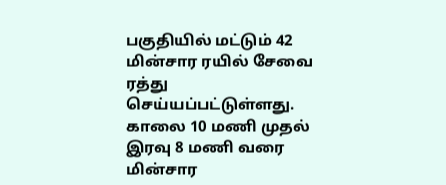பகுதியில் மட்டும் 42 மின்சார ரயில் சேவை ரத்து செய்யப்பட்டுள்ளது. காலை 10 மணி முதல் இரவு 8 மணி வரை மின்சார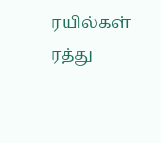ரயில்கள் ரத்து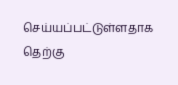செய்யப்பட்டுள்ளதாக தெற்கு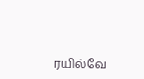ரயில்வே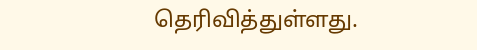தெரிவித்துள்ளது.